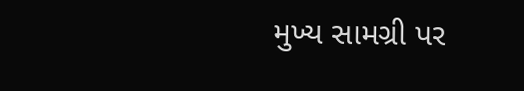મુખ્ય સામગ્રી પર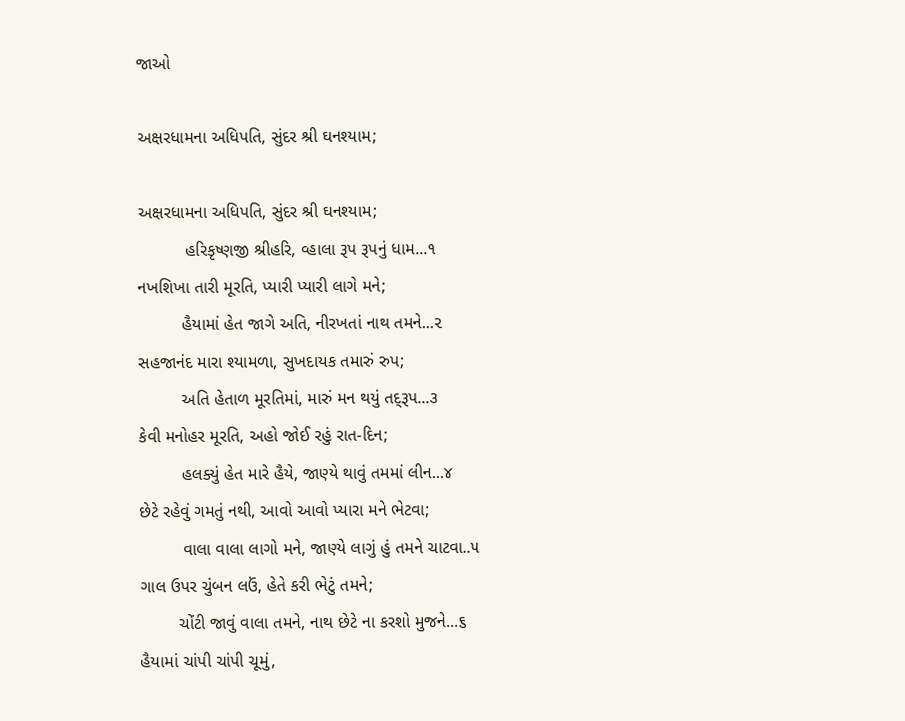જાઓ

અક્ષરધામના અધિપતિ, સુંદર શ્રી ઘનશ્યામ;

અક્ષરધામના અધિપતિ, સુંદર શ્રી ઘનશ્યામ;
          હરિકૃષ્ણજી શ્રીહરિ, વ્હાલા રૂપ રૂપનું ધામ...૧
નખશિખા તારી મૂરતિ, પ્યારી પ્યારી લાગે મને;
         હૈયામાં હેત જાગે અતિ, નીરખતાં નાથ તમને...૨
સહજાનંદ મારા શ્યામળા, સુખદાયક તમારું રુપ;
         અતિ હેતાળ મૂરતિમાં, મારું મન થયું તદ્‌રૂપ...૩
કેવી મનોહર મૂરતિ, અહો જોઈ રહું રાત-દિન;
         હલક્યું હેત મારે હૈયે, જાણ્યે થાવું તમમાં લીન...૪
છેટે રહેવું ગમતું નથી, આવો આવો પ્યારા મને ભેટવા;
         વાલા વાલા લાગો મને, જાણ્યે લાગું હું તમને ચાટવા..૫
ગાલ ઉપર ચુંબન લઉં, હેતે કરી ભેટું તમને;
        ચોંટી જાવું વાલા તમને, નાથ છેટે ના કરશો મુજને...૬
હૈયામાં ચાંપી ચાંપી ચૂમું,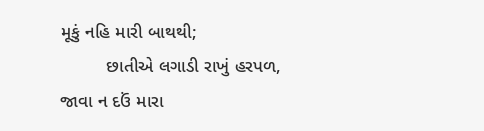મૂકું નહિ મારી બાથથી;
         છાતીએ લગાડી રાખું હરપળ, જાવા ન દઉં મારા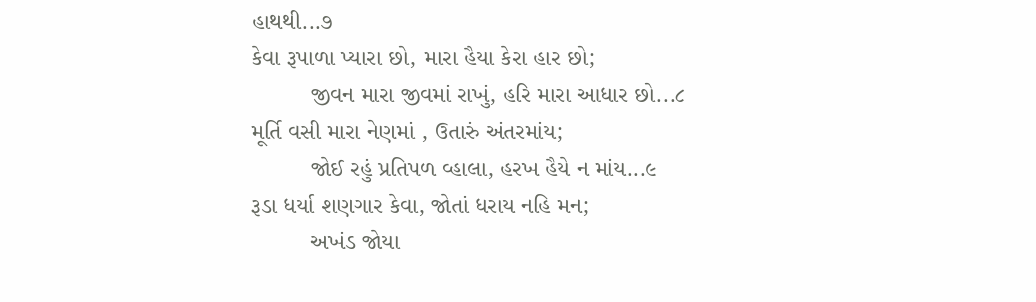હાથથી...૭
કેવા રૂપાળા પ્યારા છો, મારા હૈયા કેરા હાર છો;
         જીવન મારા જીવમાં રાખું, હરિ મારા આધાર છો...૮
મૂર્તિ વસી મારા નેણમાં , ઉતારું અંતરમાંય;
         જોઈ રહું પ્રતિપળ વ્હાલા, હરખ હૈયે ન માંય...૯
રૂડા ધર્યા શણગાર કેવા, જોતાં ધરાય નહિ મન;
         અખંડ જોયા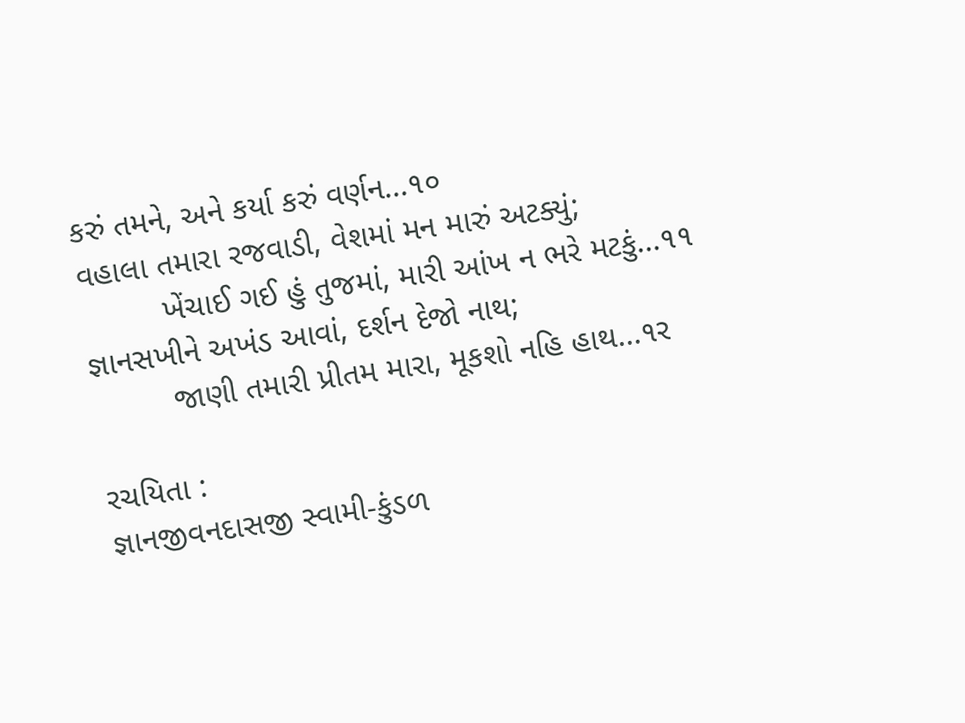કરું તમને, અને કર્યા કરું વર્ણન...૧૦
વહાલા તમારા રજવાડી, વેશમાં મન મારું અટક્યું;
         ખેંચાઈ ગઈ હું તુજમાં, મારી આંખ ન ભરે મટકું...૧૧
જ્ઞાનસખીને અખંડ આવાં, દર્શન દેજો નાથ;
         જાણી તમારી પ્રીતમ મારા, મૂકશો નહિ હાથ...૧ર

રચયિતા :
જ્ઞાનજીવનદાસજી સ્વામી-કુંડળ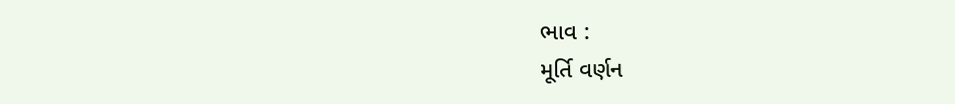ભાવ :
મૂર્તિ વર્ણન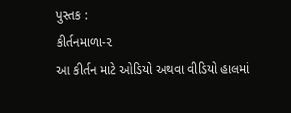પુસ્તક :
કીર્તનમાળા-૨
આ કીર્તન માટે ઓડિયો અથવા વીડિયો હાલમાં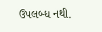ઉપલબ્ધ નથી.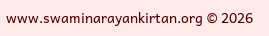www.swaminarayankirtan.org © 2026